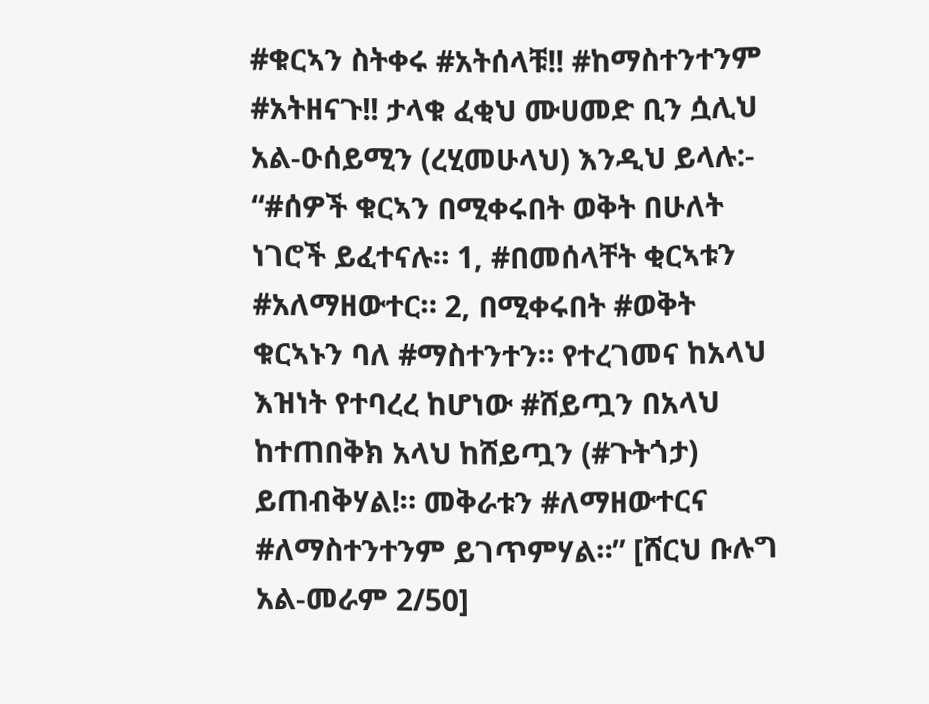#ቁርኣን ስትቀሩ #አትሰላቹ!! #ከማስተንተንም #አትዘናጉ!! ታላቁ ፈቂህ ሙሀመድ ቢን ሷሊህ አል-ዑሰይሚን (ረሂመሁላህ) እንዲህ ይላሉ:- “#ሰዎች ቁርኣን በሚቀሩበት ወቅት በሁለት ነገሮች ይፈተናሉ። 1, #በመሰላቸት ቂርኣቱን #አለማዘውተር። 2, በሚቀሩበት #ወቅት ቁርኣኑን ባለ #ማስተንተን። የተረገመና ከአላህ እዝነት የተባረረ ከሆነው #ሸይጧን በአላህ ከተጠበቅክ አላህ ከሸይጧን (#ጉትጎታ) ይጠብቅሃል!። መቅራቱን #ለማዘውተርና #ለማስተንተንም ይገጥምሃል።” [ሸርህ ቡሉግ አል-መራም 2/50]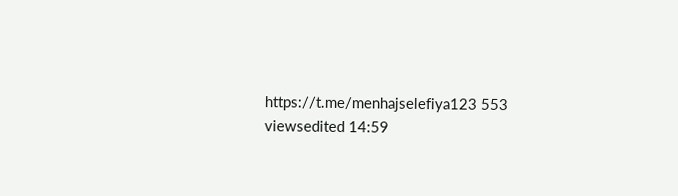https://t.me/menhajselefiya123 553 viewsedited 14:59